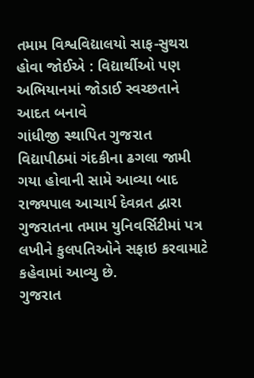તમામ વિશ્વવિદ્યાલયો સાફ-સુથરા હોવા જોઈએ : વિદ્યાર્થીઓ પણ અભિયાનમાં જોડાઈ સ્વચ્છતાને આદત બનાવે
ગાંધીજી સ્થાપિત ગુજરાત વિદ્યાપીઠમાં ગંદકીના ઢગલા જામી ગયા હોવાની સામે આવ્યા બાદ રાજ્યપાલ આચાર્ય દેવવ્રત દ્વારા ગુજરાતના તમામ યુનિવર્સિટીમાં પત્ર લખીને કુલપતિઓને સફાઇ કરવામાટે કહેવામાં આવ્યુ છે.
ગુજરાત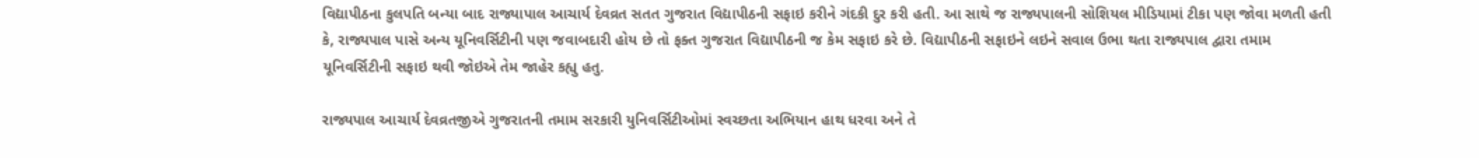વિદ્યાપીઠના કુલપતિ બન્યા બાદ રાજ્યાપાલ આચાર્ય દેવવ્રત સતત ગુજરાત વિદ્યાપીઠની સફાઇ કરીને ગંદકી દુર કરી હતી. આ સાથે જ રાજ્યપાલની સોશિયલ મીડિયામાં ટીકા પણ જોવા મળતી હતી કે, રાજ્યપાલ પાસે અન્ય યૂનિવર્સિટીની પણ જવાબદારી હોય છે તો ફક્ત ગુજરાત વિદ્યાપીઠની જ કેમ સફાઇ કરે છે. વિદ્યાપીઠની સફાઇને લઇને સવાલ ઉભા થતા રાજ્યપાલ દ્વારા તમામ યૂનિવર્સિટીની સફાઇ થવી જોઇએ તેમ જાહેર કહ્યુ હતુ.

રાજ્યપાલ આચાર્ય દેવવ્રતજીએ ગુજરાતની તમામ સરકારી યુનિવર્સિટીઓમાં સ્વચ્છતા અભિયાન હાથ ધરવા અને તે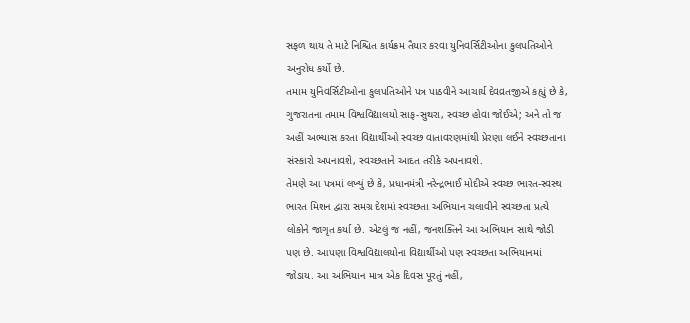સફળ થાય તે માટે નિશ્ચિત કાર્યક્રમ તૈયાર કરવા યુનિવર્સિટીઓના કુલપતિઓને અનુરોધ કર્યો છે.
તમામ યુનિવર્સિટીઓના કુલપતિઓને પત્ર પાઠવીને આચાર્ય દેવવ્રતજીએ કહ્યું છે કે, ગુજરાતના તમામ વિશ્વવિદ્યાલયો સાફ-સુથરા, સ્વચ્છ હોવા જોઈએ; અને તો જ અહીં અભ્યાસ કરતા વિદ્યાર્થીઓ સ્વચ્છ વાતાવરણમાંથી પ્રેરણા લઈને સ્વચ્છતાના સંસ્કારો અપનાવશે, સ્વચ્છતાને આદત તરીકે અપનાવશે.
તેમણે આ પત્રમાં લખ્યું છે કે, પ્રધાનમંત્રી નરેન્દ્રભાઈ મોદીએ સ્વચ્છ ભારત-સ્વસ્થ ભારત મિશન દ્વારા સમગ્ર દેશમાં સ્વચ્છતા અભિયાન ચલાવીને સ્વચ્છતા પ્રત્યે લોકોને જાગૃત કર્યા છે. એટલું જ નહીં, જનશક્તિને આ અભિયાન સાથે જોડી પણ છે. આપણા વિશ્વવિદ્યાલયોના વિદ્યાર્થીઓ પણ સ્વચ્છતા અભિયાનમાં જોડાય. આ અભિયાન માત્ર એક દિવસ પૂરતું નહીં,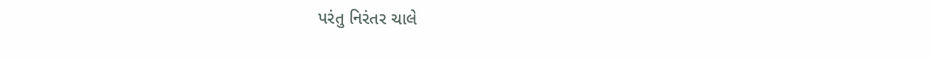પરંતુ નિરંતર ચાલે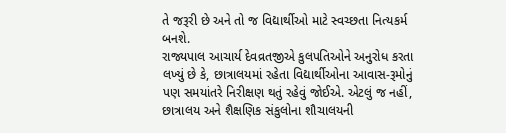તે જરૂરી છે અને તો જ વિદ્યાર્થીઓ માટે સ્વચ્છતા નિત્યકર્મ બનશે.
રાજ્યપાલ આચાર્ય દેવવ્રતજીએ કુલપતિઓને અનુરોધ કરતા લખ્યું છે કે, છાત્રાલયમાં રહેતા વિદ્યાર્થીઓના આવાસ-રૂમોનું પણ સમયાંતરે નિરીક્ષણ થતું રહેવું જોઈએ. એટલું જ નહીં, છાત્રાલય અને શૈક્ષણિક સંકુલોના શૌચાલયની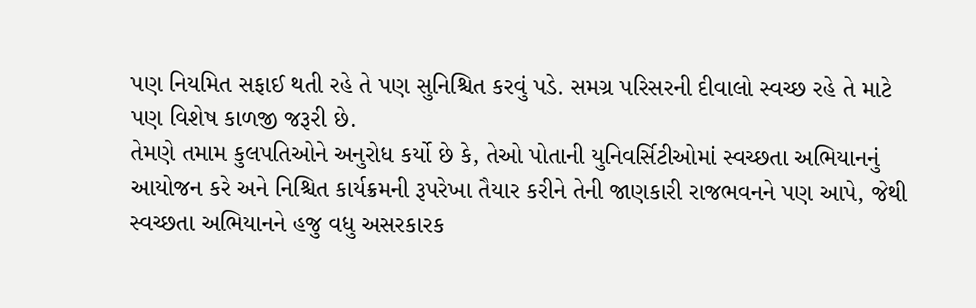પણ નિયમિત સફાઈ થતી રહે તે પણ સુનિશ્ચિત કરવું પડે. સમગ્ર પરિસરની દીવાલો સ્વચ્છ રહે તે માટે પણ વિશેષ કાળજી જરૂરી છે.
તેમણે તમામ કુલપતિઓને અનુરોધ કર્યો છે કે, તેઓ પોતાની યુનિવર્સિટીઓમાં સ્વચ્છતા અભિયાનનું આયોજન કરે અને નિશ્ચિત કાર્યક્રમની રૂપરેખા તૈયાર કરીને તેની જાણકારી રાજભવનને પણ આપે, જેથી સ્વચ્છતા અભિયાનને હજુ વધુ અસરકારક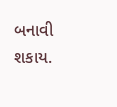બનાવી શકાય.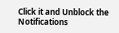Click it and Unblock the Notifications